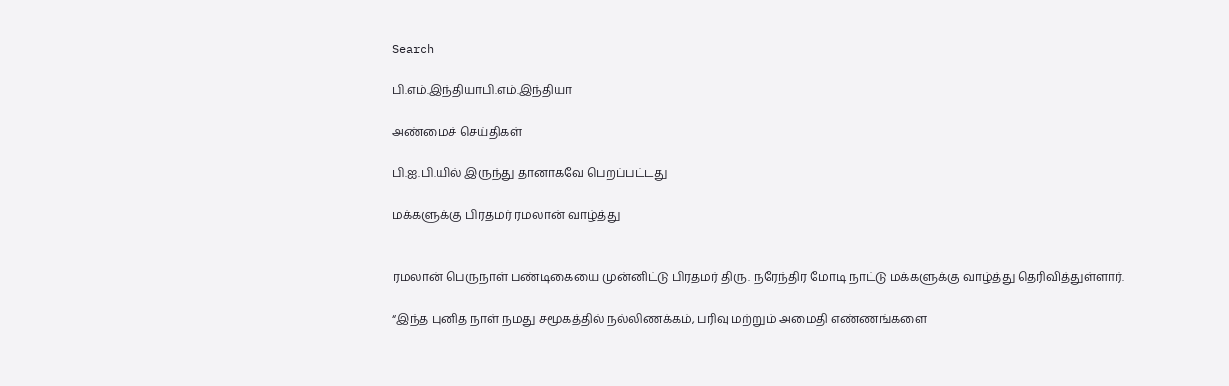Search

பி.எம்.இந்தியாபி.எம்.இந்தியா

அண்மைச் செய்திகள்

பி.ஐ.பி.யில் இருந்து தானாகவே பெறப்பட்டது

மக்களுக்கு பிரதமர் ரமலான் வாழ்த்து


ரமலான் பெருநாள் பண்டிகையை முன்னிட்டு பிரதமர் திரு. நரேந்திர மோடி நாட்டு மக்களுக்கு வாழ்த்து தெரிவித்துள்ளார்.

“இந்த புனித நாள் நமது சமூகத்தில் நல்லிணக்கம், பரிவு மற்றும் அமைதி எண்ணங்களை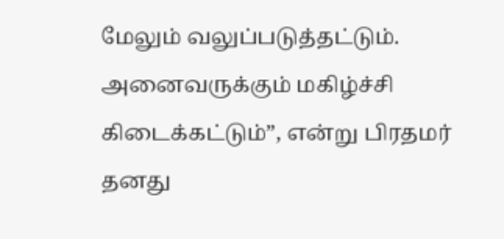மேலும் வலுப்படுத்தட்டும். அனைவருக்கும் மகிழ்ச்சி கிடைக்கட்டும்”, என்று பிரதமர் தனது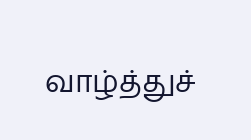வாழ்த்துச்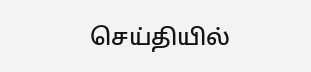செய்தியில்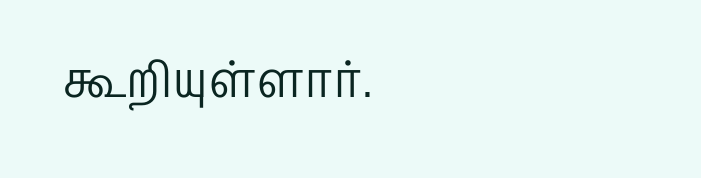கூறியுள்ளார்.